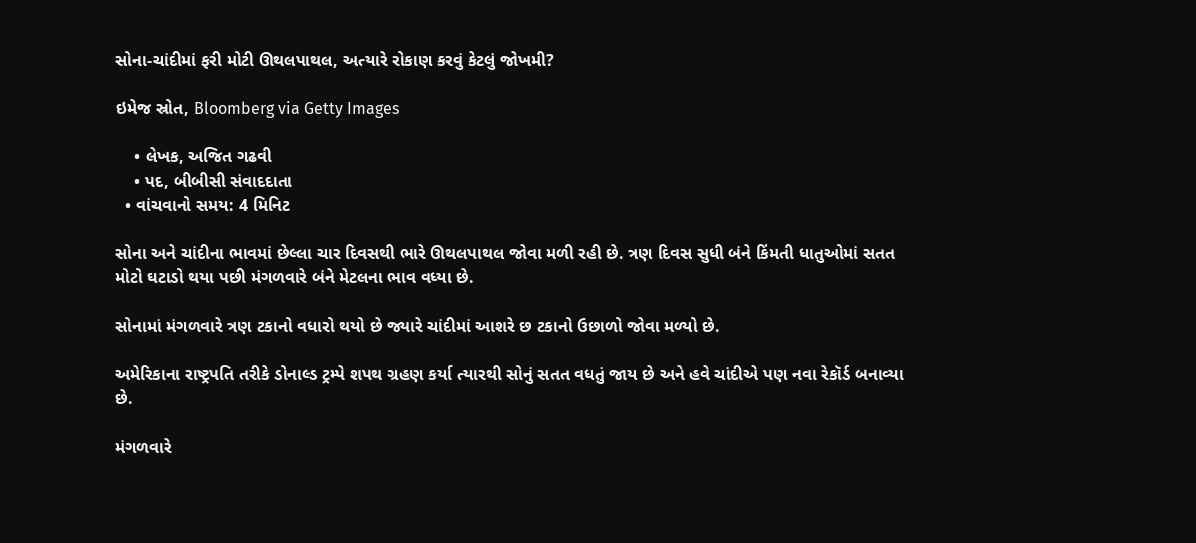સોના-ચાંદીમાં ફરી મોટી ઊથલપાથલ, અત્યારે રોકાણ કરવું કેટલું જોખમી?

ઇમેજ સ્રોત, Bloomberg via Getty Images

    • લેખક, અજિત ગઢવી
    • પદ, બીબીસી સંવાદદાતા
  • વાંચવાનો સમય: 4 મિનિટ

સોના અને ચાંદીના ભાવમાં છેલ્લા ચાર દિવસથી ભારે ઊથલપાથલ જોવા મળી રહી છે. ત્રણ દિવસ સુધી બંને કિંમતી ધાતુઓમાં સતત મોટો ઘટાડો થયા પછી મંગળવારે બંને મેટલના ભાવ વધ્યા છે.

સોનામાં મંગળવારે ત્રણ ટકાનો વધારો થયો છે જ્યારે ચાંદીમાં આશરે છ ટકાનો ઉછાળો જોવા મળ્યો છે.

અમેરિકાના રાષ્ટ્રપતિ તરીકે ડોનાલ્ડ ટ્રમ્પે શપથ ગ્રહણ કર્યા ત્યારથી સોનું સતત વધતું જાય છે અને હવે ચાંદીએ પણ નવા રેકૉર્ડ બનાવ્યા છે.

મંગળવારે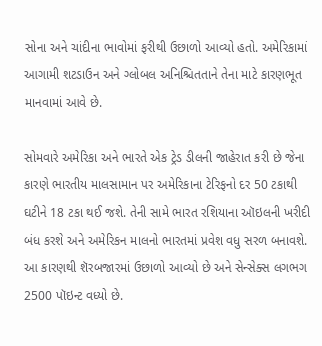સોના અને ચાંદીના ભાવોમાં ફરીથી ઉછાળો આવ્યો હતો. અમેરિકામાં આગામી શટડાઉન અને ગ્લોબલ અનિશ્ચિતતાને તેના માટે કારણભૂત માનવામાં આવે છે.

સોમવારે અમેરિકા અને ભારતે એક ટ્રેડ ડીલની જાહેરાત કરી છે જેના કારણે ભારતીય માલસામાન પર અમેરિકાના ટેરિફનો દર 50 ટકાથી ઘટીને 18 ટકા થઈ જશે. તેની સામે ભારત રશિયાના ઑઇલની ખરીદી બંધ કરશે અને અમેરિકન માલનો ભારતમાં પ્રવેશ વધુ સરળ બનાવશે. આ કારણથી શૅરબજારમાં ઉછાળો આવ્યો છે અને સેન્સેક્સ લગભગ 2500 પૉઇન્ટ વધ્યો છે.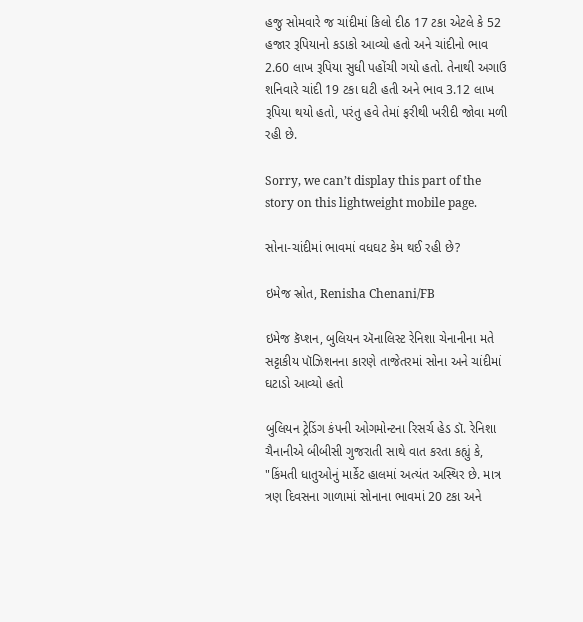હજુ સોમવારે જ ચાંદીમાં કિલો દીઠ 17 ટકા એટલે કે 52 હજાર રૂપિયાનો કડાકો આવ્યો હતો અને ચાંદીનો ભાવ 2.60 લાખ રૂપિયા સુધી પહોંચી ગયો હતો. તેનાથી અગાઉ શનિવારે ચાંદી 19 ટકા ઘટી હતી અને ભાવ 3.12 લાખ રૂપિયા થયો હતો, પરંતુ હવે તેમાં ફરીથી ખરીદી જોવા મળી રહી છે.

Sorry, we can’t display this part of the story on this lightweight mobile page.

સોના-ચાંદીમાં ભાવમાં વધઘટ કેમ થઈ રહી છે?

ઇમેજ સ્રોત, Renisha Chenani/FB

ઇમેજ કૅપ્શન, બુલિયન ઍનાલિસ્ટ રેનિશા ચેનાનીના મતે સટ્ટાકીય પૉઝિશનના કારણે તાજેતરમાં સોના અને ચાંદીમાં ઘટાડો આવ્યો હતો

બુલિયન ટ્રેડિંગ કંપની ઓગમોન્ટના રિસર્ચ હેડ ડૉ. રેનિશા ચૈનાનીએ બીબીસી ગુજરાતી સાથે વાત કરતા કહ્યું કે, "કિંમતી ધાતુઓનું માર્કેટ હાલમાં અત્યંત અસ્થિર છે. માત્ર ત્રણ દિવસના ગાળામાં સોનાના ભાવમાં 20 ટકા અને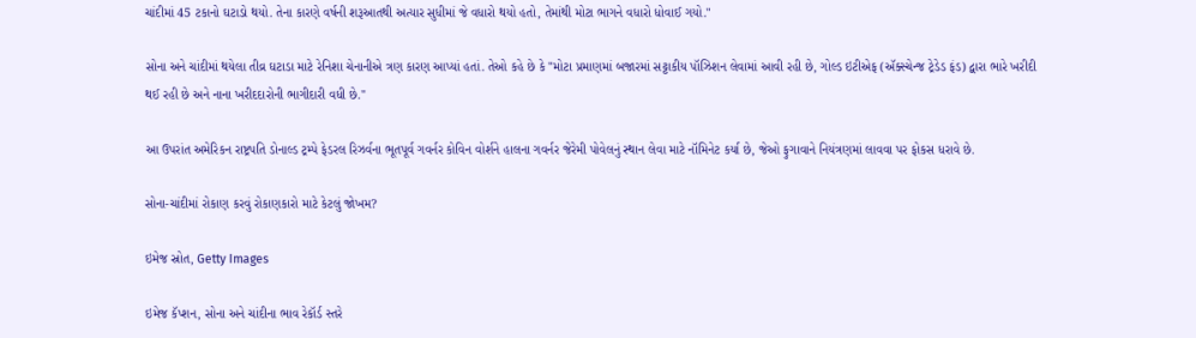ચાંદીમાં 45 ટકાનો ઘટાડો થયો. તેના કારણે વર્ષની શરૂઆતથી અત્યાર સુધીમાં જે વધારો થયો હતો, તેમાંથી મોટા ભાગને વધારો ધોવાઈ ગયો."

સોના અને ચાંદીમાં થયેલા તીવ્ર ઘટાડા માટે રેનિશા ચેનાનીએ ત્રણ કારણ આપ્યાં હતાં. તેઓ કહે છે કે "મોટા પ્રમાણમાં બજારમાં સટ્ટાકીય પૉઝિશન લેવામાં આવી રહી છે, ગોલ્ડ ઇટીએફ (ઍક્સ્ચેન્જ ટ્રેડેડ ફંડ) દ્વારા ભારે ખરીદી થઈ રહી છે અને નાના ખરીદદારોની ભાગીદારી વધી છે."

આ ઉપરાંત અમેરિકન રાષ્ટ્રપતિ ડોનાલ્ડ ટ્રમ્પે ફેડરલ રિઝર્વના ભૂતપૂર્વ ગવર્નર કોવિન વોર્શને હાલના ગવર્નર જેરેમી પોવેલનું સ્થાન લેવા માટે નૉમિનેટ કર્યા છે, જેઓ ફુગાવાને નિયંત્રણમાં લાવવા પર ફોકસ ધરાવે છે.

સોના-ચાંદીમાં રોકાણ કરવું રોકાણકારો માટે કેટલું જોખમ?

ઇમેજ સ્રોત, Getty Images

ઇમેજ કૅપ્શન, સોના અને ચાંદીના ભાવ રેકૉર્ડ સ્તરે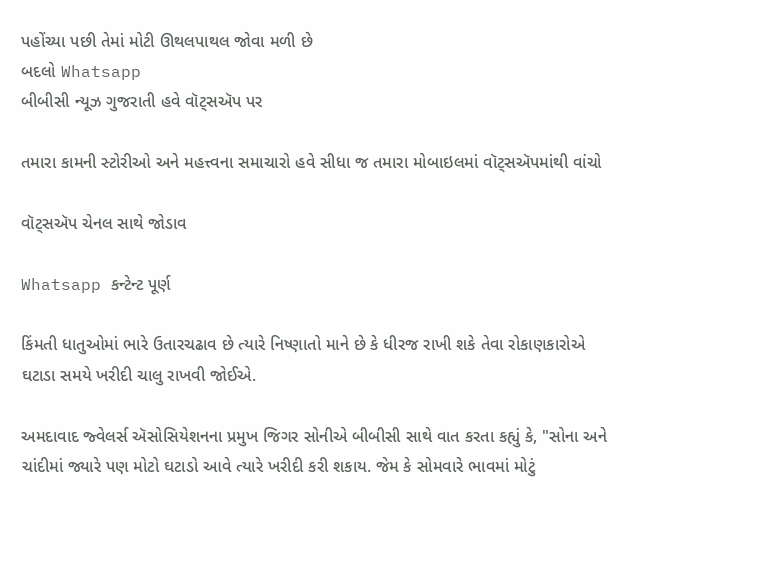પહોંચ્યા પછી તેમાં મોટી ઊથલપાથલ જોવા મળી છે
બદલો Whatsapp
બીબીસી ન્યૂઝ ગુજરાતી હવે વૉટ્સઍપ પર

તમારા કામની સ્ટોરીઓ અને મહત્ત્વના સમાચારો હવે સીધા જ તમારા મોબાઇલમાં વૉટ્સઍપમાંથી વાંચો

વૉટ્સઍપ ચેનલ સાથે જોડાવ

Whatsapp કન્ટેન્ટ પૂર્ણ

કિંમતી ધાતુઓમાં ભારે ઉતારચઢાવ છે ત્યારે નિષ્ણાતો માને છે કે ધીરજ રાખી શકે તેવા રોકાણકારોએ ઘટાડા સમયે ખરીદી ચાલુ રાખવી જોઈએ.

અમદાવાદ જ્વેલર્સ ઍસોસિયેશનના પ્રમુખ જિગર સોનીએ બીબીસી સાથે વાત કરતા કહ્યું કે, "સોના અને ચાંદીમાં જ્યારે પણ મોટો ઘટાડો આવે ત્યારે ખરીદી કરી શકાય. જેમ કે સોમવારે ભાવમાં મોટું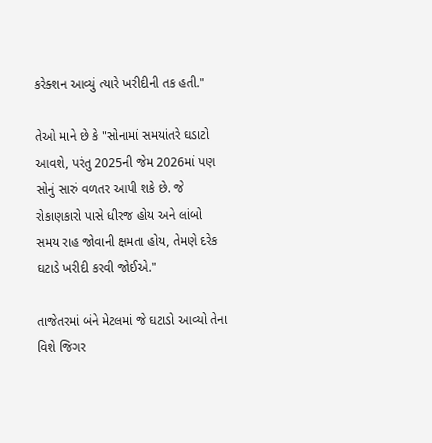કરેક્શન આવ્યું ત્યારે ખરીદીની તક હતી."

તેઓ માને છે કે "સોનામાં સમયાંતરે ઘડાટો આવશે, પરંતુ 2025ની જેમ 2026માં પણ સોનું સારું વળતર આપી શકે છે. જે રોકાણકારો પાસે ધીરજ હોય અને લાંબો સમય રાહ જોવાની ક્ષમતા હોય, તેમણે દરેક ઘટાડે ખરીદી કરવી જોઈએ."

તાજેતરમાં બંને મેટલમાં જે ઘટાડો આવ્યો તેના વિશે જિગર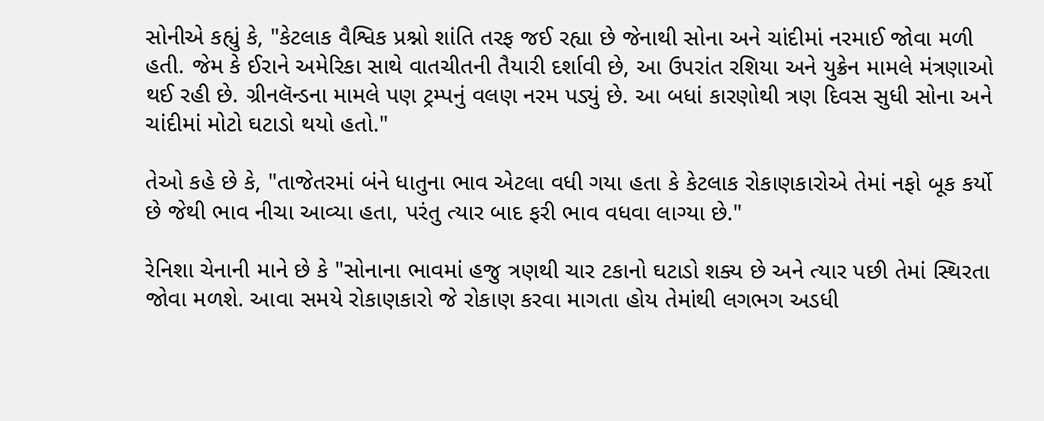સોનીએ કહ્યું કે, "કેટલાક વૈશ્વિક પ્રશ્નો શાંતિ તરફ જઈ રહ્યા છે જેનાથી સોના અને ચાંદીમાં નરમાઈ જોવા મળી હતી. જેમ કે ઈરાને અમેરિકા સાથે વાતચીતની તૈયારી દર્શાવી છે, આ ઉપરાંત રશિયા અને યુક્રેન મામલે મંત્રણાઓ થઈ રહી છે. ગ્રીનલૅન્ડના મામલે પણ ટ્રમ્પનું વલણ નરમ પડ્યું છે. આ બધાં કારણોથી ત્રણ દિવસ સુધી સોના અને ચાંદીમાં મોટો ઘટાડો થયો હતો."

તેઓ કહે છે કે, "તાજેતરમાં બંને ધાતુના ભાવ એટલા વધી ગયા હતા કે કેટલાક રોકાણકારોએ તેમાં નફો બૂક કર્યો છે જેથી ભાવ નીચા આવ્યા હતા, પરંતુ ત્યાર બાદ ફરી ભાવ વધવા લાગ્યા છે."

રેનિશા ચેનાની માને છે કે "સોનાના ભાવમાં હજુ ત્રણથી ચાર ટકાનો ઘટાડો શક્ય છે અને ત્યાર પછી તેમાં સ્થિરતા જોવા મળશે. આવા સમયે રોકાણકારો જે રોકાણ કરવા માગતા હોય તેમાંથી લગભગ અડધી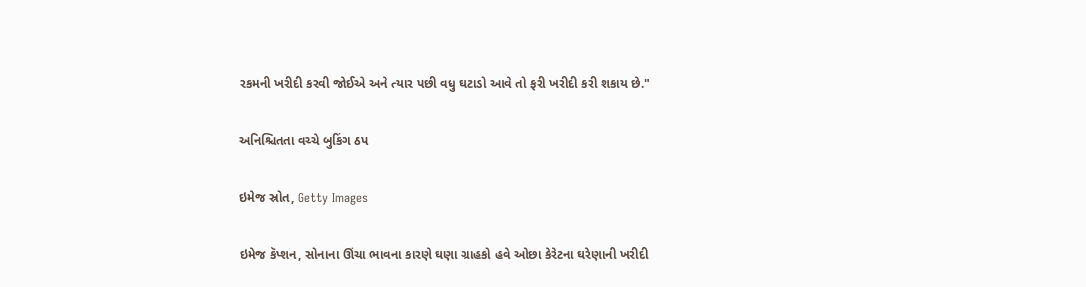રકમની ખરીદી કરવી જોઈએ અને ત્યાર પછી વધુ ઘટાડો આવે તો ફરી ખરીદી કરી શકાય છે."

અનિશ્ચિતતા વચ્ચે બુકિંગ ઠપ

ઇમેજ સ્રોત, Getty Images

ઇમેજ કૅપ્શન, સોનાના ઊંચા ભાવના કારણે ઘણા ગ્રાહકો હવે ઓછા કેરેટના ઘરેણાની ખરીદી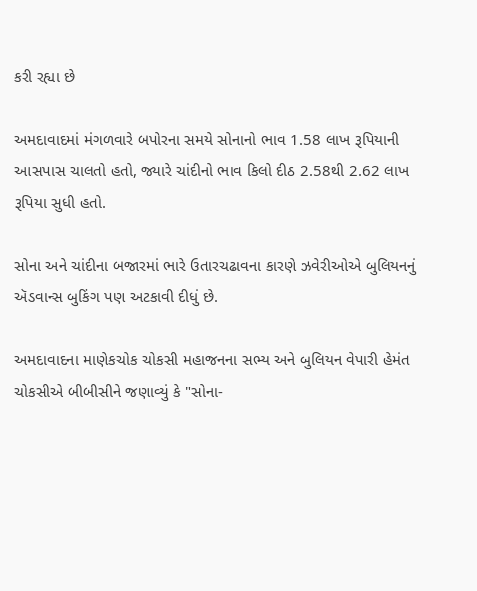કરી રહ્યા છે

અમદાવાદમાં મંગળવારે બપોરના સમયે સોનાનો ભાવ 1.58 લાખ રૂપિયાની આસપાસ ચાલતો હતો, જ્યારે ચાંદીનો ભાવ કિલો દીઠ 2.58થી 2.62 લાખ રૂપિયા સુધી હતો.

સોના અને ચાંદીના બજારમાં ભારે ઉતારચઢાવના કારણે ઝવેરીઓએ બુલિયનનું ઍડવાન્સ બુકિંગ પણ અટકાવી દીધું છે.

અમદાવાદના માણેકચોક ચોકસી મહાજનના સભ્ય અને બુલિયન વેપારી હેમંત ચોકસીએ બીબીસીને જણાવ્યું કે "સોના-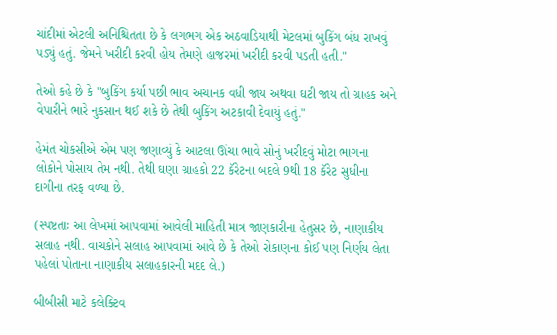ચાંદીમાં એટલી અનિશ્ચિતતા છે કે લગભગ એક અઠવાડિયાથી મેટલમાં બુકિંગ બંધ રાખવું પડ્યું હતું. જેમને ખરીદી કરવી હોય તેમણે હાજરમાં ખરીદી કરવી પડતી હતી."

તેઓ કહે છે કે "બુકિંગ કર્યા પછી ભાવ અચાનક વધી જાય અથવા ઘટી જાય તો ગ્રાહક અને વેપારીને ભારે નુકસાન થઈ શકે છે તેથી બુકિંગ અટકાવી દેવાયું હતું."

હેમંત ચોકસીએ એમ પણ જણાવ્યું કે આટલા ઊંચા ભાવે સોનું ખરીદવું મોટા ભાગના લોકોને પોસાય તેમ નથી. તેથી ઘણા ગ્રાહકો 22 કૅરેટના બદલે 9થી 18 કૅરેટ સુધીના દાગીના તરફ વળ્યા છે.

(સ્પષ્ટતાઃ આ લેખમાં આપવામાં આવેલી માહિતી માત્ર જાણકારીના હેતુસર છે, નાણાકીય સલાહ નથી. વાચકોને સલાહ આપવામાં આવે છે કે તેઓ રોકાણના કોઈ પણ નિર્ણય લેતા પહેલાં પોતાના નાણાકીય સલાહકારની મદદ લે.)

બીબીસી માટે કલેક્ટિવ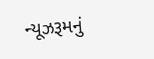ન્યૂઝરૂમનું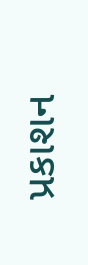પ્રકાશન